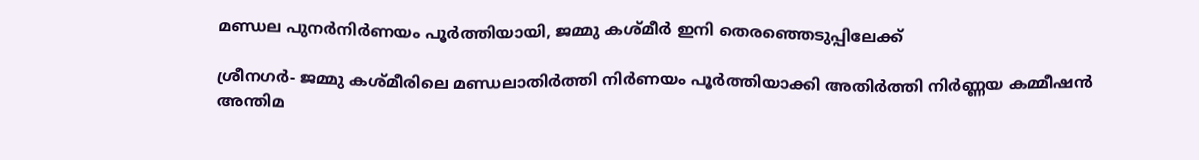മണ്ഡല പുനര്‍നിര്‍ണയം പൂര്‍ത്തിയായി, ജമ്മു കശ്മീര്‍ ഇനി തെരഞ്ഞെടുപ്പിലേക്ക്

ശ്രീനഗര്‍- ജമ്മു കശ്മീരിലെ മണ്ഡലാതിര്‍ത്തി നിര്‍ണയം പൂര്‍ത്തിയാക്കി അതിര്‍ത്തി നിര്‍ണ്ണയ കമ്മീഷന്‍ അന്തിമ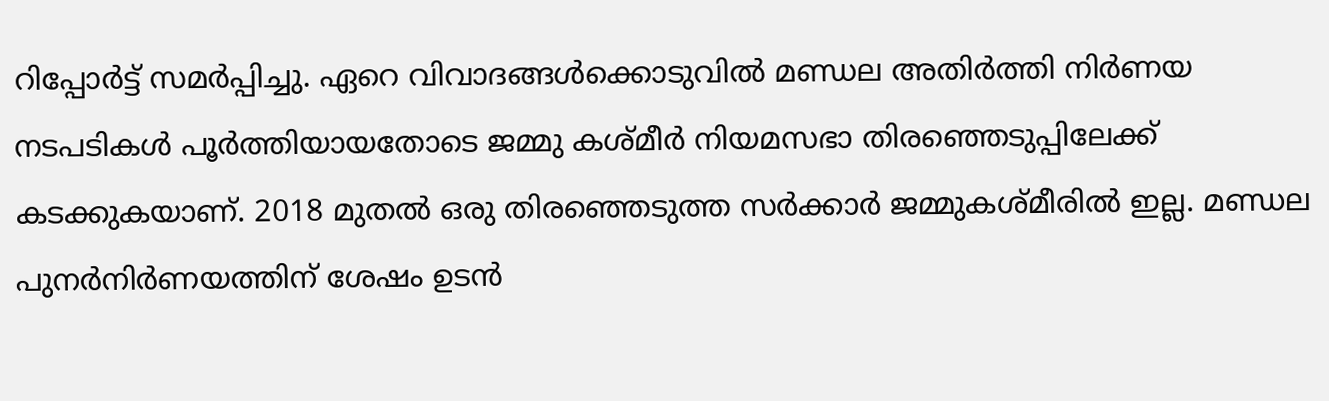റിപ്പോര്‍ട്ട് സമര്‍പ്പിച്ചു. ഏറെ വിവാദങ്ങള്‍ക്കൊടുവില്‍ മണ്ഡല അതിര്‍ത്തി നിര്‍ണയ നടപടികള്‍ പൂര്‍ത്തിയായതോടെ ജമ്മു കശ്മീര്‍ നിയമസഭാ തിരഞ്ഞെടുപ്പിലേക്ക് കടക്കുകയാണ്. 2018 മുതല്‍ ഒരു തിരഞ്ഞെടുത്ത സര്‍ക്കാര്‍ ജമ്മുകശ്മീരില്‍ ഇല്ല. മണ്ഡല പുനര്‍നിര്‍ണയത്തിന് ശേഷം ഉടന്‍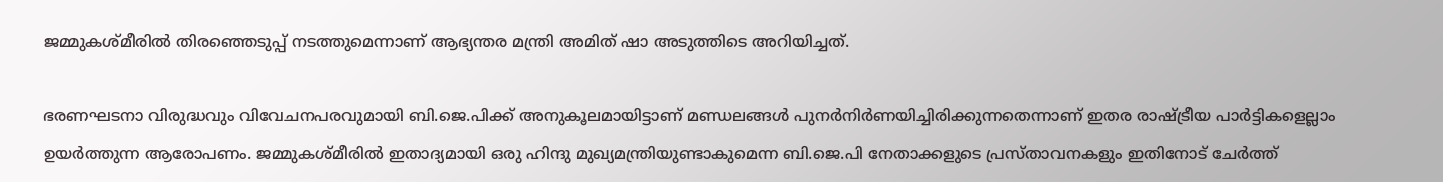ജമ്മുകശ്മീരില്‍ തിരഞ്ഞെടുപ്പ് നടത്തുമെന്നാണ് ആഭ്യന്തര മന്ത്രി അമിത് ഷാ അടുത്തിടെ അറിയിച്ചത്.

ഭരണഘടനാ വിരുദ്ധവും വിവേചനപരവുമായി ബി.ജെ.പിക്ക് അനുകൂലമായിട്ടാണ് മണ്ഡലങ്ങള്‍ പുനര്‍നിര്‍ണയിച്ചിരിക്കുന്നതെന്നാണ് ഇതര രാഷ്ട്രീയ പാര്‍ട്ടികളെല്ലാം ഉയര്‍ത്തുന്ന ആരോപണം. ജമ്മുകശ്മീരില്‍ ഇതാദ്യമായി ഒരു ഹിന്ദു മുഖ്യമന്ത്രിയുണ്ടാകുമെന്ന ബി.ജെ.പി നേതാക്കളുടെ പ്രസ്താവനകളും ഇതിനോട് ചേര്‍ത്ത്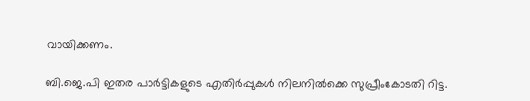വായിക്കണം.

ബി.ജെ.പി ഇതര പാര്‍ട്ടികളുടെ എതിര്‍പ്പുകള്‍ നിലനില്‍ക്കെ സുപ്രീംകോടതി റിട്ട.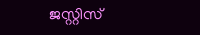ജസ്റ്റിസ്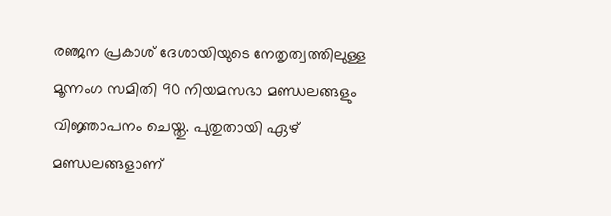രഞ്ജന പ്രകാശ് ദേശായിയുടെ നേതൃത്വത്തിലുള്ള മൂന്നംഗ സമിതി 90 നിയമസഭാ മണ്ഡലങ്ങളും വിജ്ഞാപനം ചെയ്തു. പുതുതായി ഏഴ് മണ്ഡലങ്ങളാണ്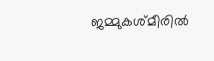ജമ്മുകശ്മീരില്‍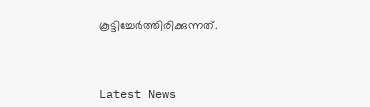കൂട്ടിച്ചേര്‍ത്തിരിക്കുന്നത്.



Latest News